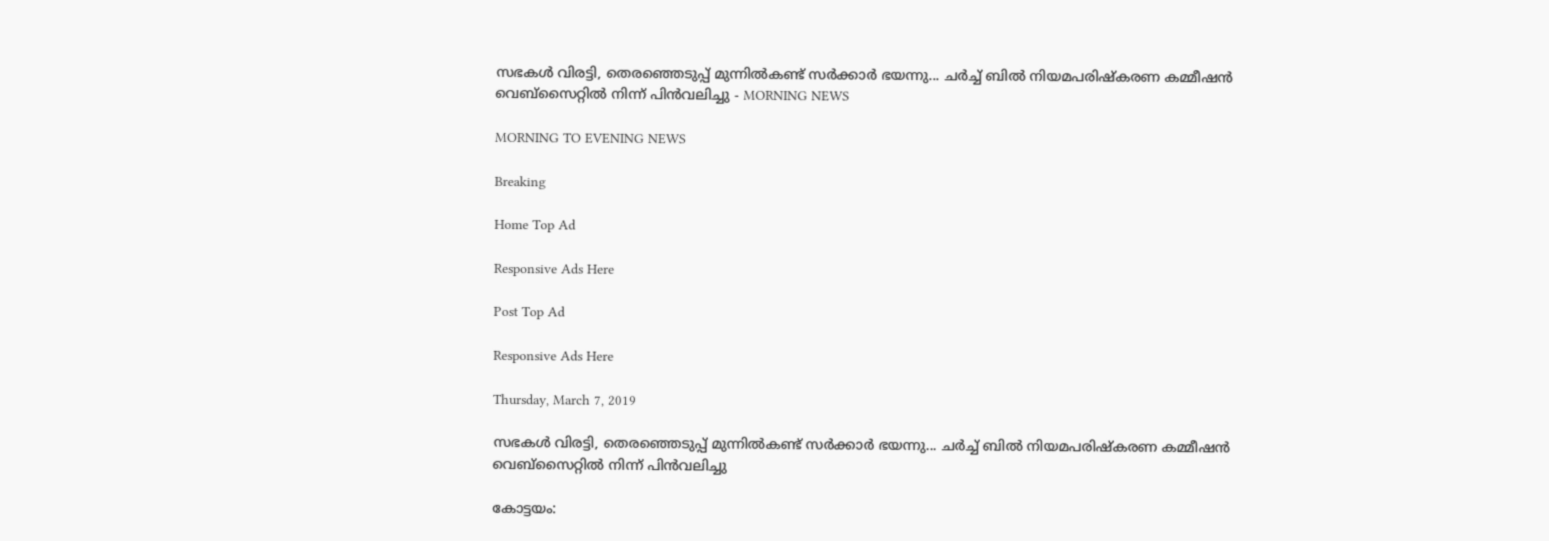സഭകള്‍ വിരട്ടി, തെരഞ്ഞെടുപ്പ് മുന്നില്‍കണ്ട് സര്‍ക്കാര്‍ ഭയന്നു... ചര്‍ച്ച് ബില്‍ നിയമപരിഷ്‌കരണ കമ്മീഷന്‍ വെബ്‌സൈറ്റില്‍ നിന്ന് പിന്‍വലിച്ചു - MORNING NEWS

MORNING TO EVENING NEWS

Breaking

Home Top Ad

Responsive Ads Here

Post Top Ad

Responsive Ads Here

Thursday, March 7, 2019

സഭകള്‍ വിരട്ടി, തെരഞ്ഞെടുപ്പ് മുന്നില്‍കണ്ട് സര്‍ക്കാര്‍ ഭയന്നു... ചര്‍ച്ച് ബില്‍ നിയമപരിഷ്‌കരണ കമ്മീഷന്‍ വെബ്‌സൈറ്റില്‍ നിന്ന് പിന്‍വലിച്ചു

കോട്ടയം: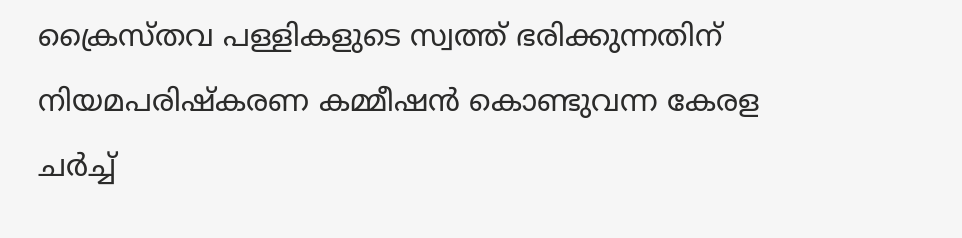ക്രൈസ്തവ പള്ളികളുടെ സ്വത്ത് ഭരിക്കുന്നതിന് നിയമപരിഷ്‌കരണ കമ്മീഷന്‍ കൊണ്ടുവന്ന കേരള ചര്‍ച്ച്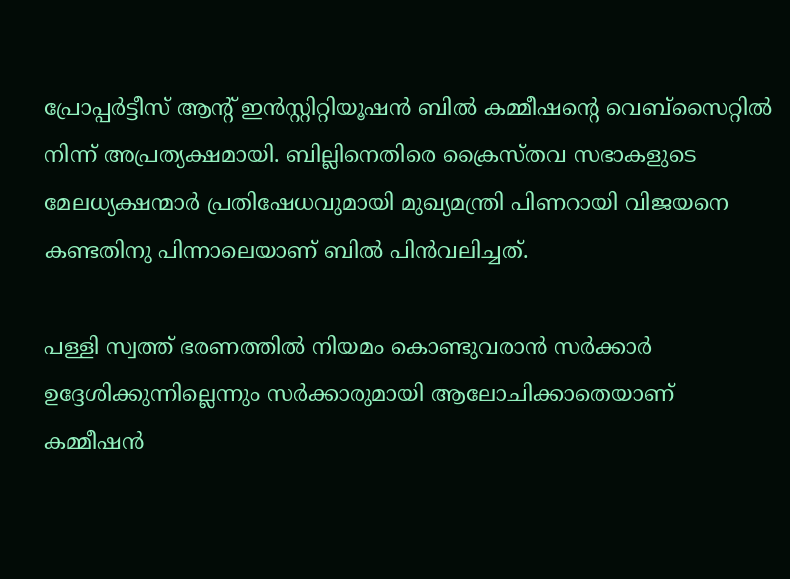പ്രോപ്പര്‍ട്ടീസ് ആന്റ് ഇന്‍സ്റ്റിറ്റിയൂഷന്‍ ബില്‍ കമ്മീഷന്റെ വെബ്‌സൈറ്റില്‍ നിന്ന് അപ്രത്യക്ഷമായി. ബില്ലിനെതിരെ ക്രൈസ്തവ സഭാകളുടെ മേലധ്യക്ഷന്മാര്‍ പ്രതിഷേധവുമായി മുഖ്യമന്ത്രി പിണറായി വിജയനെ കണ്ടതിനു പിന്നാലെയാണ് ബില്‍ പിന്‍വലിച്ചത്.

പള്ളി സ്വത്ത് ഭരണത്തില്‍ നിയമം കൊണ്ടുവരാന്‍ സര്‍ക്കാര്‍ ഉദ്ദേശിക്കുന്നില്ലെന്നും സര്‍ക്കാരുമായി ആലോചിക്കാതെയാണ് കമ്മീഷന്‍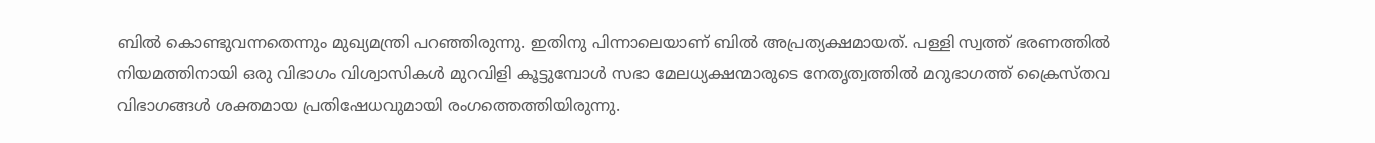ബില്‍ കൊണ്ടുവന്നതെന്നും മുഖ്യമന്ത്രി പറഞ്ഞിരുന്നു. ഇതിനു പിന്നാലെയാണ് ബില്‍ അപ്രത്യക്ഷമായത്. പള്ളി സ്വത്ത് ഭരണത്തില്‍ നിയമത്തിനായി ഒരു വിഭാഗം വിശ്വാസികള്‍ മുറവിളി കൂട്ടുമ്പോള്‍ സഭാ മേലധ്യക്ഷന്മാരുടെ നേതൃത്വത്തില്‍ മറുഭാഗത്ത് ക്രൈസ്തവ വിഭാഗങ്ങള്‍ ശക്തമായ പ്രതിഷേധവുമായി രംഗത്തെത്തിയിരുന്നു.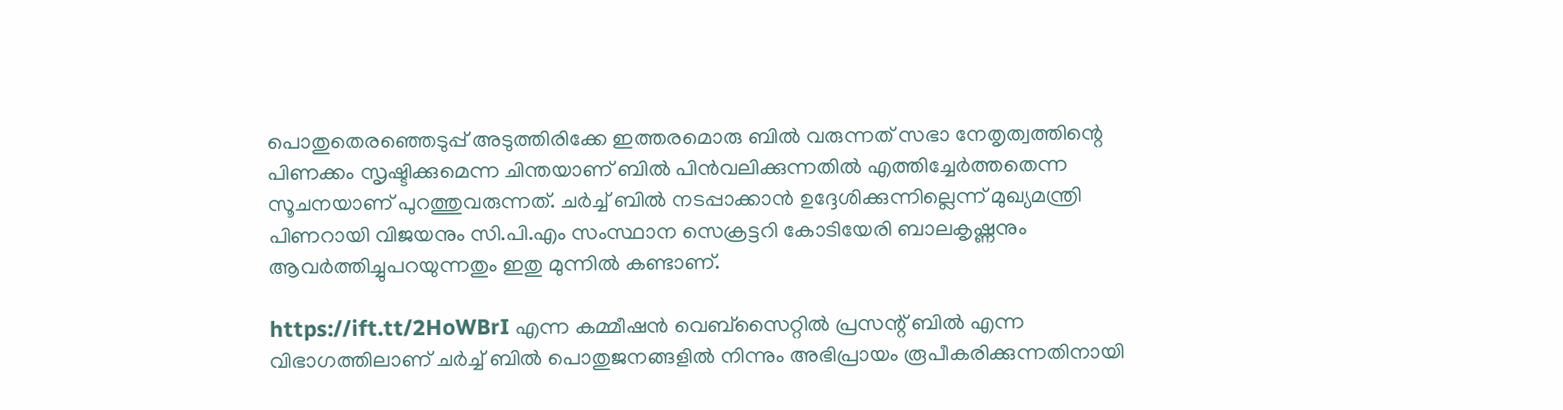പൊതുതെരഞ്ഞെടുപ്പ് അടുത്തിരിക്കേ ഇത്തരമൊരു ബില്‍ വരുന്നത് സഭാ നേതൃത്വത്തിന്റെ പിണക്കം സൃഷ്ടിക്കുമെന്ന ചിന്തയാണ് ബില്‍ പിന്‍വലിക്കുന്നതില്‍ എത്തിച്ചേര്‍ത്തതെന്ന സൂചനയാണ് പുറത്തുവരുന്നത്. ചര്‍ച്ച് ബില്‍ നടപ്പാക്കാന്‍ ഉദ്ദേശിക്കുന്നില്ലെന്ന് മുഖ്യമന്ത്രി പിണറായി വിജയനും സി.പി.എം സംസ്ഥാന സെക്രട്ടറി കോടിയേരി ബാലകൃഷ്ണനും ആവര്‍ത്തിച്ചുപറയുന്നതും ഇതു മുന്നില്‍ കണ്ടാണ്.

https://ift.tt/2HoWBrI എന്ന കമ്മീഷന്‍ വെബ്‌സൈറ്റില്‍ പ്രസന്റ് ബില്‍ എന്ന വിഭാഗത്തിലാണ് ചര്‍ച്ച് ബില്‍ പൊതുജനങ്ങളില്‍ നിന്നും അഭിപ്രായം രൂപീകരിക്കുന്നതിനായി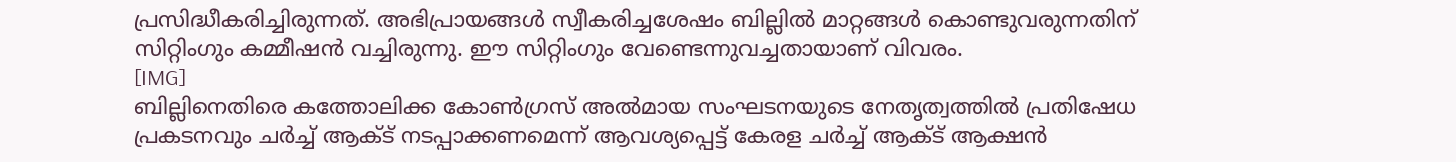പ്രസിദ്ധീകരിച്ചിരുന്നത്. അഭിപ്രായങ്ങള്‍ സ്വീകരിച്ചശേഷം ബില്ലില്‍ മാറ്റങ്ങള്‍ കൊണ്ടുവരുന്നതിന് സിറ്റിംഗും കമ്മീഷന്‍ വച്ചിരുന്നു. ഈ സിറ്റിംഗും വേണ്ടെന്നുവച്ചതായാണ് വിവരം.
[IMG]
ബില്ലിനെതിരെ കത്തോലിക്ക കോണ്‍ഗ്രസ് അല്‍മായ സംഘടനയുടെ നേതൃത്വത്തില്‍ പ്രതിഷേധ പ്രകടനവും ചര്‍ച്ച് ആക്ട് നടപ്പാക്കണമെന്ന് ആവശ്യപ്പെട്ട് കേരള ചര്‍ച്ച് ആക്ട് ആക്ഷന്‍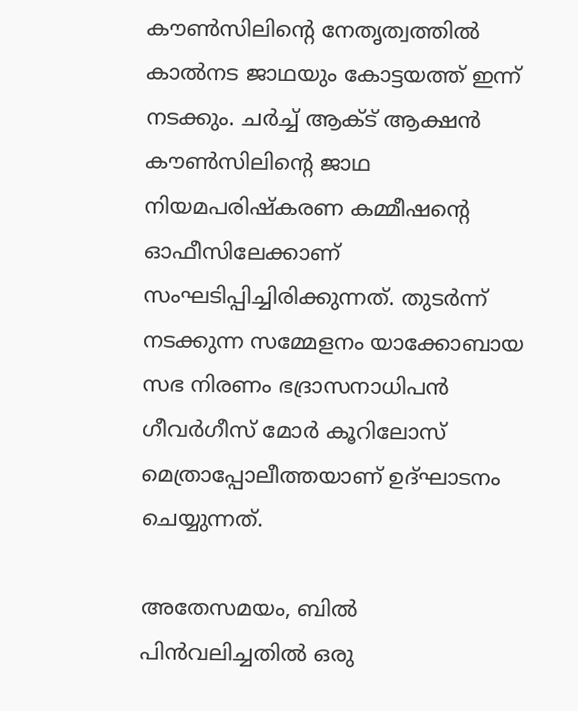കൗണ്‍സിലിന്റെ നേതൃത്വത്തില്‍ കാല്‍നട ജാഥയും കോട്ടയത്ത് ഇന്ന് നടക്കും. ചര്‍ച്ച് ആക്ട് ആക്ഷന്‍ കൗണ്‍സിലിന്റെ ജാഥ നിയമപരിഷ്‌കരണ കമ്മീഷന്റെ ഓഫീസിലേക്കാണ് സംഘടിപ്പിച്ചിരിക്കുന്നത്. തുടര്‍ന്ന് നടക്കുന്ന സമ്മേളനം യാക്കോബായ സഭ നിരണം ഭദ്രാസനാധിപന്‍ ഗീവര്‍ഗീസ് മോര്‍ കൂറിലോസ് മെത്രാപ്പോലീത്തയാണ് ഉദ്ഘാടനം ചെയ്യുന്നത്.

അതേസമയം, ബില്‍ പിന്‍വലിച്ചതില്‍ ഒരു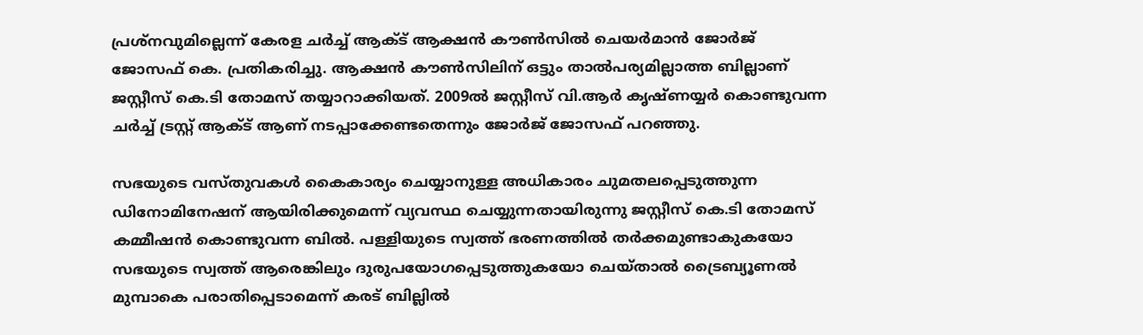പ്രശ്‌നവുമില്ലെന്ന് കേരള ചര്‍ച്ച് ആക്ട് ആക്ഷന്‍ കൗണ്‍സില്‍ ചെയര്‍മാന്‍ ജോര്‍ജ് ജോസഫ് കെ. പ്രതികരിച്ചു. ആക്ഷന്‍ കൗണ്‍സിലിന് ഒട്ടും താല്‍പര്യമില്ലാത്ത ബില്ലാണ് ജസ്റ്റീസ് കെ.ടി തോമസ് തയ്യാറാക്കിയത്. 2009ല്‍ ജസ്റ്റീസ് വി.ആര്‍ കൃഷ്ണയ്യര്‍ കൊണ്ടുവന്ന ചര്‍ച്ച് ട്രസ്റ്റ് ആക്ട് ആണ് നടപ്പാക്കേണ്ടതെന്നും ജോര്‍ജ് ജോസഫ് പറഞ്ഞു.

സഭയുടെ വസ്തുവകള്‍ കൈകാര്യം ചെയ്യാനുള്ള അധികാരം ചുമതലപ്പെടുത്തുന്ന ഡിനോമിനേഷന് ആയിരിക്കുമെന്ന് വ്യവസ്ഥ ചെയ്യുന്നതായിരുന്നു ജസ്റ്റീസ് കെ.ടി തോമസ് കമ്മീഷന്‍ കൊണ്ടുവന്ന ബില്‍. പള്ളിയുടെ സ്വത്ത് ഭരണത്തില്‍ തര്‍ക്കമുണ്ടാകുകയോ സഭയുടെ സ്വത്ത് ആരെങ്കിലും ദുരുപയോഗപ്പെടുത്തുകയോ ചെയ്താല്‍ ട്രൈബ്യൂണല്‍ മുമ്പാകെ പരാതിപ്പെടാമെന്ന് കരട് ബില്ലില്‍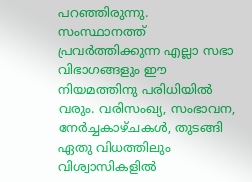പറഞ്ഞിരുന്നു. സംസ്ഥാനത്ത് പ്രവര്‍ത്തിക്കുന്ന എല്ലാ സഭാ വിഭാഗങ്ങളും ഈ നിയമത്തിനു പരിധിയില്‍ വരും. വരിസംഖ്യ, സംഭാവന, നേര്‍ച്ചകാഴ്ചകള്‍, തുടങ്ങി ഏതു വിധത്തിലും വിശ്വാസികളില്‍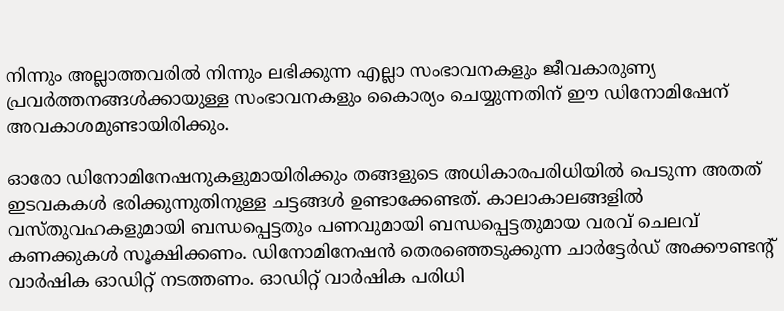നിന്നും അല്ലാത്തവരില്‍ നിന്നും ലഭിക്കുന്ന എല്ലാ സംഭാവനകളും ജീവകാരുണ്യ പ്രവര്‍ത്തനങ്ങള്‍ക്കായുള്ള സംഭാവനകളും കൈാര്യം ചെയ്യുന്നതിന് ഈ ഡിനോമിഷേന് അവകാശമുണ്ടായിരിക്കും.

ഓരോ ഡിനോമിനേഷനുകളുമായിരിക്കും തങ്ങളുടെ അധികാരപരിധിയില്‍ പെടുന്ന അതത് ഇടവകകള്‍ ഭരിക്കുന്നുതിനുള്ള ചട്ടങ്ങള്‍ ഉണ്ടാക്കേണ്ടത്. കാലാകാലങ്ങളില്‍ വസ്തുവഹകളുമായി ബന്ധപ്പെട്ടതും പണവുമായി ബന്ധപ്പെട്ടതുമായ വരവ് ചെലവ് കണക്കുകള്‍ സൂക്ഷിക്കണം. ഡിനോമിനേഷന്‍ തെരഞ്ഞെടുക്കുന്ന ചാര്‍ട്ടേര്‍ഡ് അക്കൗണ്ടന്റ് വാര്‍ഷിക ഓഡിറ്റ് നടത്തണം. ഓഡിറ്റ് വാര്‍ഷിക പരിധി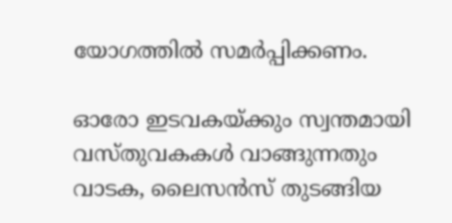യോഗത്തില്‍ സമര്‍പ്പിക്കണം.

ഓരോ ഇടവകയ്ക്കും സ്വന്തമായി വസ്തുവകകള്‍ വാങ്ങുന്നതും വാടക, ലൈസന്‍സ് തുടങ്ങിയ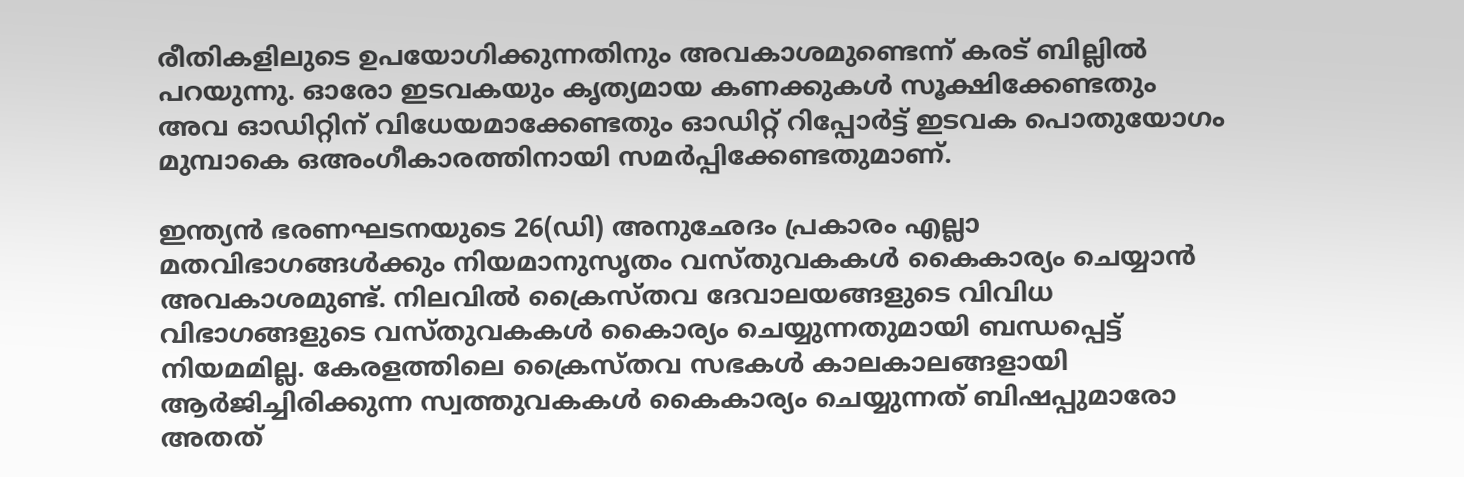രീതികളിലുടെ ഉപയോഗിക്കുന്നതിനും അവകാശമുണ്ടെന്ന് കരട് ബില്ലില്‍ പറയുന്നു. ഓരോ ഇടവകയും കൃത്യമായ കണക്കുകള്‍ സൂക്ഷിക്കേണ്ടതും അവ ഓഡിറ്റിന് വിധേയമാക്കേണ്ടതും ഓഡിറ്റ് റിപ്പോര്‍ട്ട് ഇടവക പൊതുയോഗം മുമ്പാകെ ഒഅംഗീകാരത്തിനായി സമര്‍പ്പിക്കേണ്ടതുമാണ്.

ഇന്ത്യന്‍ ഭരണഘടനയുടെ 26(ഡി) അനുഛേദം പ്രകാരം എല്ലാ മതവിഭാഗങ്ങള്‍ക്കും നിയമാനുസൃതം വസ്തുവകകള്‍ കൈകാര്യം ചെയ്യാന്‍ അവകാശമുണ്ട്. നിലവില്‍ ക്രൈസ്തവ ദേവാലയങ്ങളുടെ വിവിധ വിഭാഗങ്ങളുടെ വസ്തുവകകള്‍ കൈാര്യം ചെയ്യുന്നതുമായി ബന്ധപ്പെട്ട് നിയമമില്ല. കേരളത്തിലെ ക്രൈസ്തവ സഭകള്‍ കാലകാലങ്ങളായി ആര്‍ജിച്ചിരിക്കുന്ന സ്വത്തുവകകള്‍ കൈകാര്യം ചെയ്യുന്നത് ബിഷപ്പുമാരോ അതത്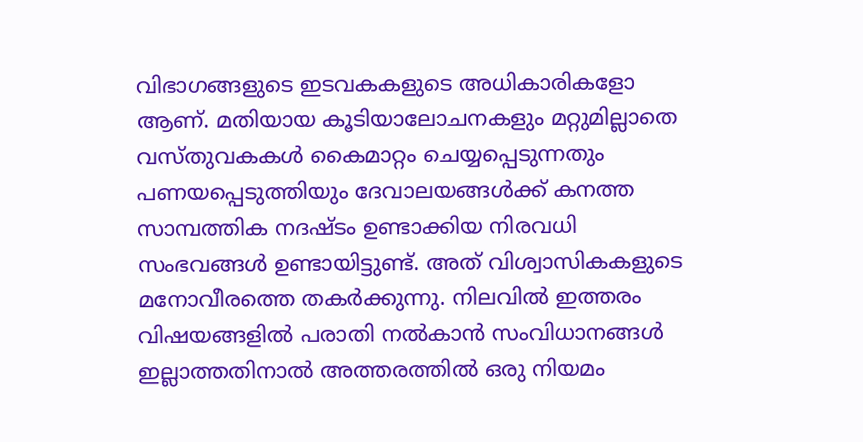വിഭാഗങ്ങളുടെ ഇടവകകളുടെ അധികാരികളോ ആണ്. മതിയായ കൂടിയാലോചനകളും മറ്റുമില്ലാതെ വസ്തുവകകള്‍ കൈമാറ്റം ചെയ്യപ്പെടുന്നതും പണയപ്പെടുത്തിയും ദേവാലയങ്ങള്‍ക്ക് കനത്ത സാമ്പത്തിക നദഷ്ടം ഉണ്ടാക്കിയ നിരവധി സംഭവങ്ങള്‍ ഉണ്ടായിട്ടുണ്ട്. അത് വിശ്വാസികകളുടെ മനോവീരത്തെ തകര്‍ക്കുന്നു. നിലവില്‍ ഇത്തരം വിഷയങ്ങളില്‍ പരാതി നല്‍കാന്‍ സംവിധാനങ്ങള്‍ ഇല്ലാത്തതിനാല്‍ അത്തരത്തില്‍ ഒരു നിയമം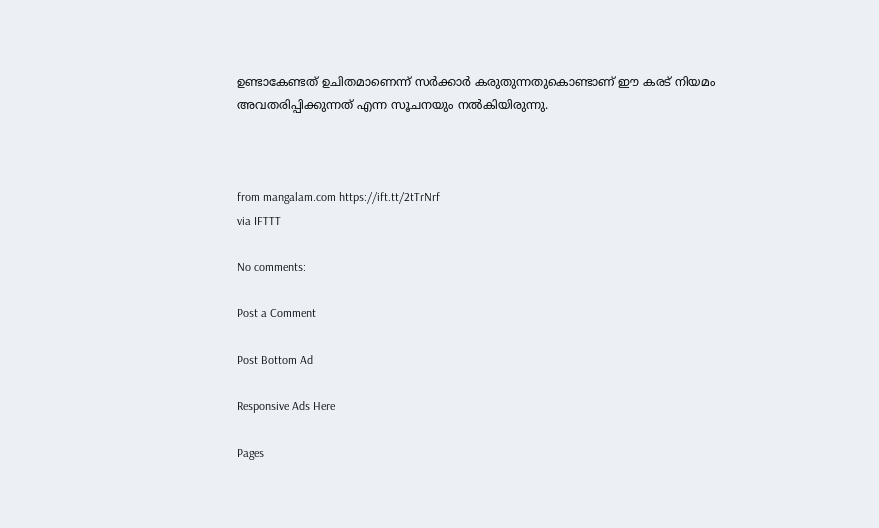ഉണ്ടാകേണ്ടത് ഉചിതമാണെന്ന് സര്‍ക്കാര്‍ കരുതുന്നതുകൊണ്ടാണ് ഈ കരട് നിയമം അവതരിപ്പിക്കുന്നത് എന്ന സൂചനയും നല്‍കിയിരുന്നു.



from mangalam.com https://ift.tt/2tTrNrf
via IFTTT

No comments:

Post a Comment

Post Bottom Ad

Responsive Ads Here

Pages